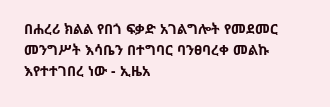በሐረሪ ክልል የበጎ ፍቃድ አገልግሎት የመደመር መንግሥት እሳቤን በተግባር ባንፀባረቀ መልኩ እየተተገበረ ነው - ኢዜአ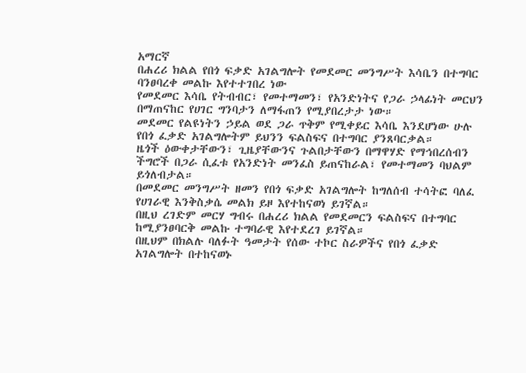አማርኛ
በሐረሪ ክልል የበጎ ፍቃድ አገልግሎት የመደመር መንግሥት እሳቤን በተግባር ባንፀባረቀ መልኩ እየተተገበረ ነው
የመደመር እሳቤ የትብብር፣ የመተማመን፣ የአንድነትና የጋራ ኃላፊነት መርህን በማጠናከር የሀገር ግንባታን ለማፋጠን የሚያበረታታ ነው።
መደመር የልዩነትን ኃይል ወደ ጋራ ጥቅም የሚቀይር እሳቤ እንደሆነው ሁሉ የበጎ ፈቃድ አገልግሎትም ይህንን ፍልስፍና በተግባር ያንጸባርቃል።
ዜጎች ዕውቀታቸውን፣ ጊዜያቸውንና ጉልበታቸውን በማዋሃድ የማኅበረሰብን ችግሮች በጋራ ሲፈቱ የአንድነት መንፈስ ይጠናከራል፣ የመተማመን ባህልም ይጎለብታል።
በመደመር መንግሥት ዘመን የበጎ ፍቃድ አገልግሎት ከግለሰብ ተሳትፎ ባለፈ የሀገራዊ እንቅስቃሴ መልክ ይዞ እየተከናወነ ይገኛል።
በዚህ ረገድም መርሃ ግብሩ በሐረሪ ክልል የመደመርን ፍልስፍና በተግባር ከሚያንፀባርቅ መልኩ ተግባራዊ እየተደረገ ይገኛል።
በዚህም በክልሉ ባለፉት ዓመታት የሰው ተኮር ስራዎችና የበጎ ፈቃድ አገልግሎት በተከናወኑ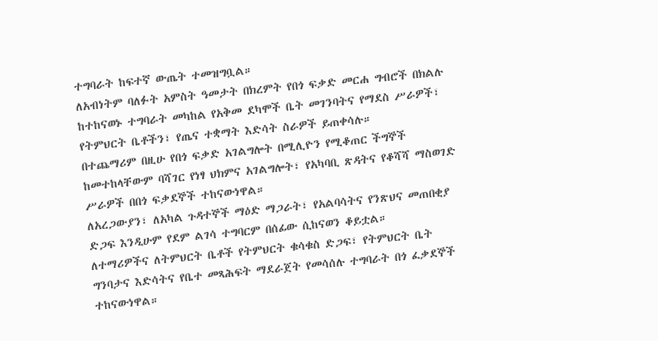ተግባራት ከፍተኛ ውጤት ተመዝግቧል።
ለአብነትም ባለፉት አምስት ዓመታት በክረምት የበጎ ፍቃድ መርሐ ግብሮች በክልሉ ከተከናወኑ ተግባራት መካከል የአቅመ ደካሞች ቤት መገንባትና የማደስ ሥራዎች፣ የትምህርት ቤቶችን፣ የጤና ተቋማት እድሳት ስራዎች ይጠቀሳሉ።
በተጨማሪም በዚሁ የበጎ ፍቃድ አገልግሎት በሚሊዮን የሚቆጠር ችግኞች ከመተከላቸውም ባሻገር የነፃ ህክምና አገልግሎት፣ የአካባቢ ጽዳትና የቆሻሻ ማስወገድ ሥራዎች በበጎ ፍቃደኞች ተከናውነዋል።
ለአረጋውያን፣ ለአካል ጉዳተኞች ማዕድ ማጋራት፣ የአልባሳትና የንጽህና መጠበቂያ ድጋፍ እንዲሁም የደም ልገሳ ተግባርም በሰፊው ሲከናወን ቆይቷል።
ለተማሪዎችና ለትምህርት ቤቶች የትምህርት ቁሳቁስ ድጋፍ፣ የትምህርት ቤት ግንባታና እድሳትና የቤተ መጻሕፍት ማደራጀት የመሳሰሉ ተግባራት በጎ ፈቃደኞች ተከናውነዋል።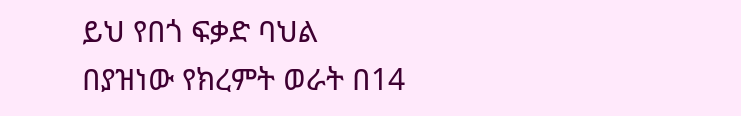ይህ የበጎ ፍቃድ ባህል በያዝነው የክረምት ወራት በ14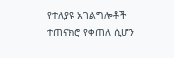የተለያዩ አገልግሎቶች ተጠናክሮ የቀጠለ ሲሆን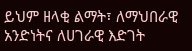ይህም ዘላቂ ልማት፣ ለማህበራዊ አንድነትና ለሀገራዊ እድገት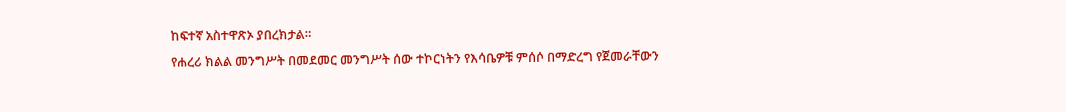ከፍተኛ አስተዋጽኦ ያበረክታል።
የሐረሪ ክልል መንግሥት በመደመር መንግሥት ሰው ተኮርነትን የእሳቤዎቹ ምሰሶ በማድረግ የጀመራቸውን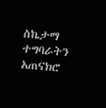ስኬታማ ተግባራትን አጠናክሮ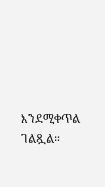እንደሚቀጥል ገልጿል።